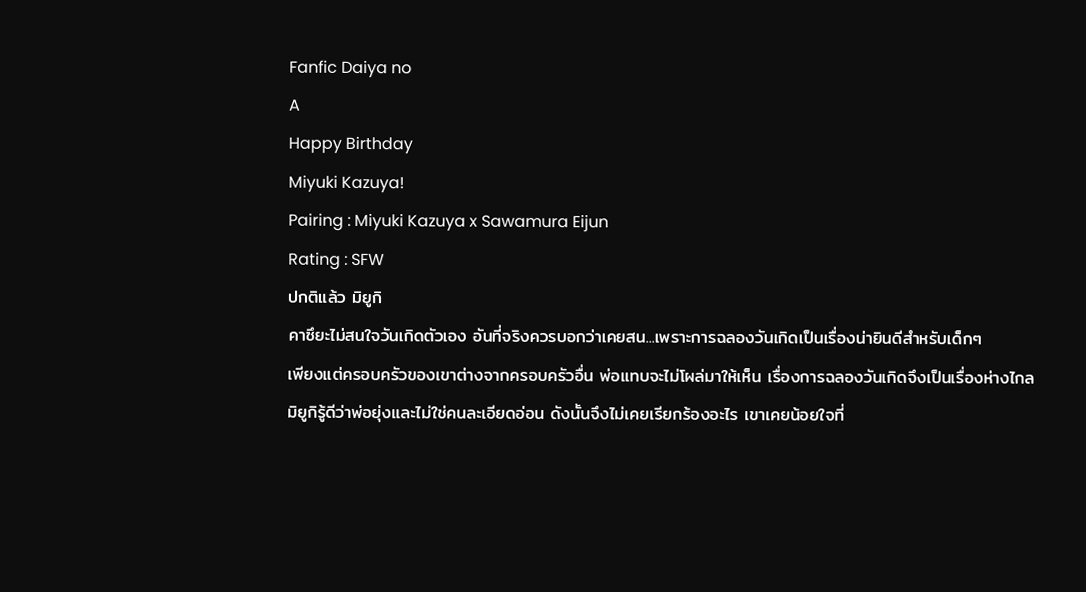Fanfic Daiya no
A
Happy Birthday
Miyuki Kazuya!
Pairing : Miyuki Kazuya x Sawamura Eijun
Rating : SFW
ปกติแล้ว มิยูกิ
คาซึยะไม่สนใจวันเกิดตัวเอง อันที่จริงควรบอกว่าเคยสน...เพราะการฉลองวันเกิดเป็นเรื่องน่ายินดีสำหรับเด็กๆ
เพียงแต่ครอบครัวของเขาต่างจากครอบครัวอื่น พ่อแทบจะไม่โผล่มาให้เห็น เรื่องการฉลองวันเกิดจึงเป็นเรื่องห่างไกล
มิยูกิรู้ดีว่าพ่อยุ่งและไม่ใช่คนละเอียดอ่อน ดังนั้นจึงไม่เคยเรียกร้องอะไร เขาเคยน้อยใจที่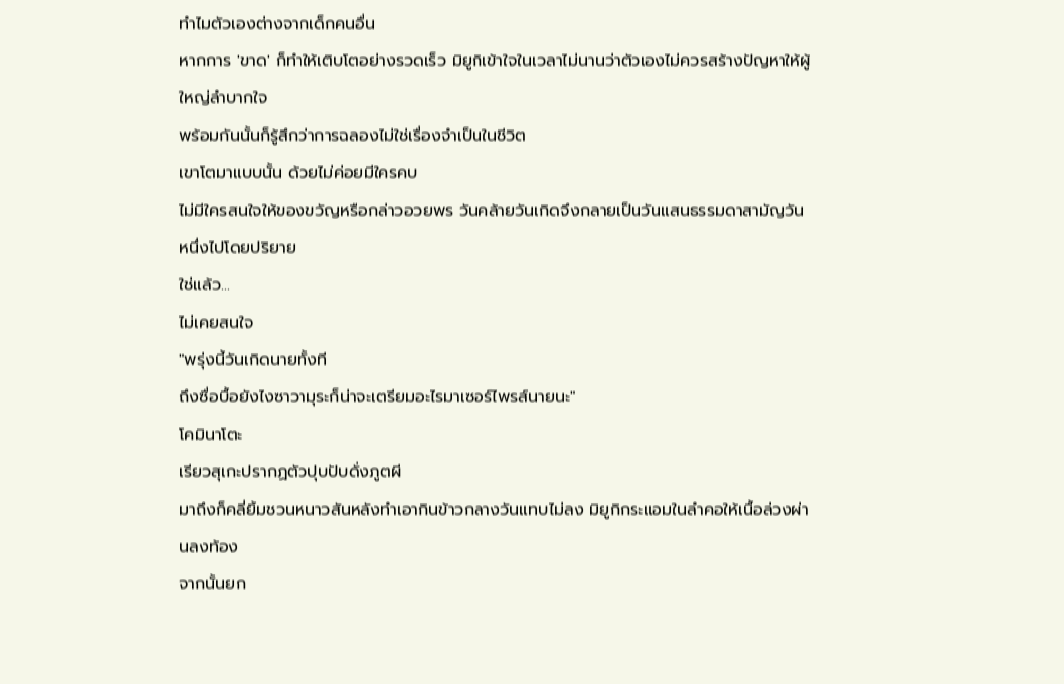ทำไมตัวเองต่างจากเด็กคนอื่น
หากการ 'ขาด' ก็ทำให้เติบโตอย่างรวดเร็ว มิยูกิเข้าใจในเวลาไม่นานว่าตัวเองไม่ควรสร้างปัญหาให้ผู้ใหญ่ลำบากใจ
พร้อมกันนั้นก็รู้สึกว่าการฉลองไม่ใช่เรื่องจำเป็นในชีวิต
เขาโตมาแบบนั้น ด้วยไม่ค่อยมีใครคบ
ไม่มีใครสนใจให้ของขวัญหรือกล่าวอวยพร วันคล้ายวันเกิดจึงกลายเป็นวันแสนธรรมดาสามัญวันหนึ่งไปโดยปริยาย
ใช่แล้ว...
ไม่เคยสนใจ
"พรุ่งนี้วันเกิดนายทั้งที
ถึงซื่อบื้อยังไงซาวามุระก็น่าจะเตรียมอะไรมาเซอร์ไพรส์นายนะ"
โคมินาโตะ
เรียวสุเกะปรากฏตัวปุบปับดั่งภูตผี
มาถึงก็คลี่ยิ้มชวนหนาวสันหลังทำเอากินข้าวกลางวันแทบไม่ลง มิยูกิกระแอมในลำคอให้เนื้อล่วงผ่านลงท้อง
จากนั้นยก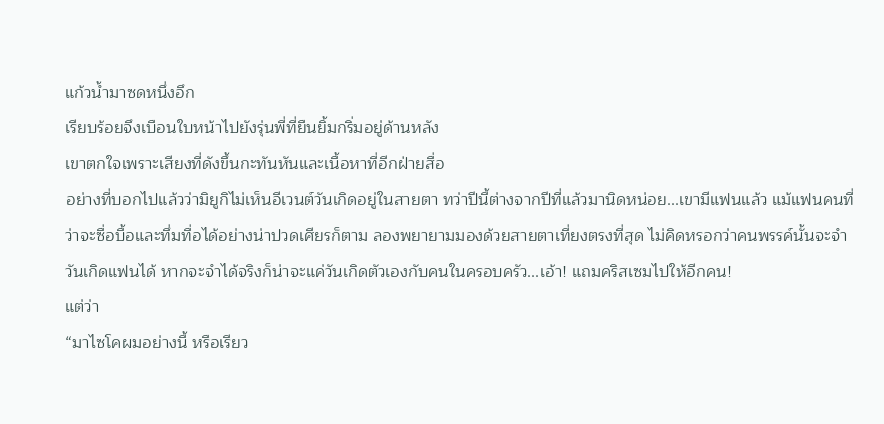แก้วน้ำมาซดหนึ่งอึก
เรียบร้อยจึงเบือนใบหน้าไปยังรุ่นพี่ที่ยืนยิ้มกริ่มอยู่ด้านหลัง
เขาตกใจเพราะเสียงที่ดังขึ้นกะทันหันและเนื้อหาที่อีกฝ่ายสื่อ
อย่างที่บอกไปแล้วว่ามิยูกิไม่เห็นอีเวนต์วันเกิดอยู่ในสายตา ทว่าปีนี้ต่างจากปีที่แล้วมานิดหน่อย...เขามีแฟนแล้ว แม้แฟนคนที่ว่าจะซื่อบื้อและทึ่มทื่อได้อย่างน่าปวดเศียรก็ตาม ลองพยายามมองด้วยสายตาเที่ยงตรงที่สุด ไม่คิดหรอกว่าคนพรรค์นั้นจะจำวันเกิดแฟนได้ หากจะจำได้จริงก็น่าจะแค่วันเกิดตัวเองกับคนในครอบครัว...เอ้า! แถมคริสเซมไปให้อีกคน!
แต่ว่า
“มาไซโคผมอย่างนี้ หรือเรียว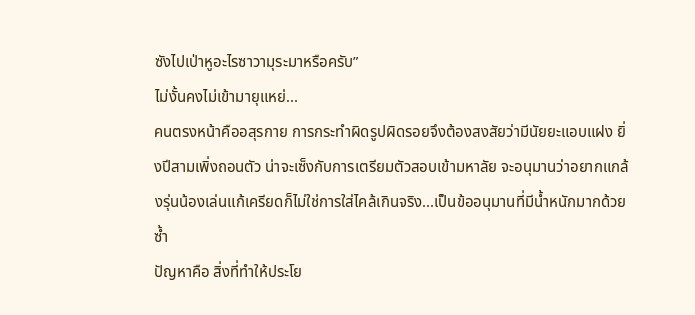ซังไปเป่าหูอะไรซาวามุระมาหรือครับ”
ไม่งั้นคงไม่เข้ามายุแหย่...
คนตรงหน้าคืออสุรกาย การกระทำผิดรูปผิดรอยจึงต้องสงสัยว่ามีนัยยะแอบแฝง ยิ่งปีสามเพิ่งถอนตัว น่าจะเซ็งกับการเตรียมตัวสอบเข้ามหาลัย จะอนุมานว่าอยากแกล้งรุ่นน้องเล่นแก้เครียดก็ไม่ใช่การใส่ไคล้เกินจริง...เป็นข้ออนุมานที่มีน้ำหนักมากด้วยซ้ำ
ปัญหาคือ สิ่งที่ทำให้ประโย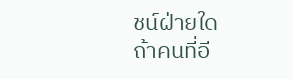ชน์ฝ่ายใด
ถ้าคนที่อี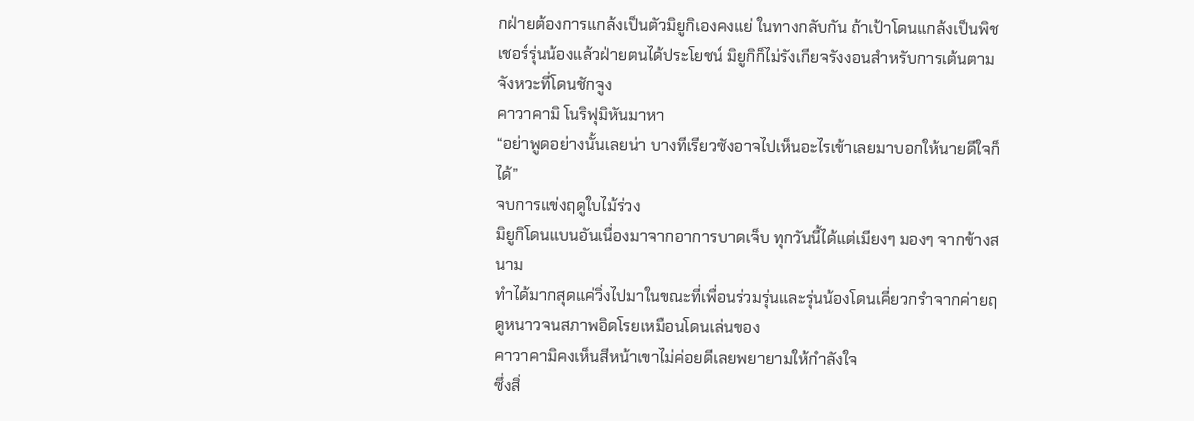กฝ่ายต้องการแกล้งเป็นตัวมิยูกิเองคงแย่ ในทางกลับกัน ถ้าเป้าโดนแกล้งเป็นพิชเชอร์รุ่นน้องแล้วฝ่ายตนได้ประโยชน์ มิยูกิก็ไม่รังเกียจรังงอนสำหรับการเต้นตามจังหวะที่โดนชักจูง
คาวาคามิ โนริฟุมิหันมาหา
“อย่าพูดอย่างนั้นเลยน่า บางทีเรียวซังอาจไปเห็นอะไรเข้าเลยมาบอกให้นายดีใจก็ได้”
จบการแข่งฤดูใบไม้ร่วง
มิยูกิโดนแบนอันเนื่องมาจากอาการบาดเจ็บ ทุกวันนี้ได้แต่เมียงๆ มองๆ จากข้างสนาม
ทำได้มากสุดแค่วิ่งไปมาในขณะที่เพื่อนร่วมรุ่นและรุ่นน้องโดนเคี่ยวกรำจากค่ายฤดูหนาวจนสภาพอิดโรยเหมือนโดนเล่นของ
คาวาคามิคงเห็นสีหน้าเขาไม่ค่อยดีเลยพยายามให้กำลังใจ
ซึ่งสิ่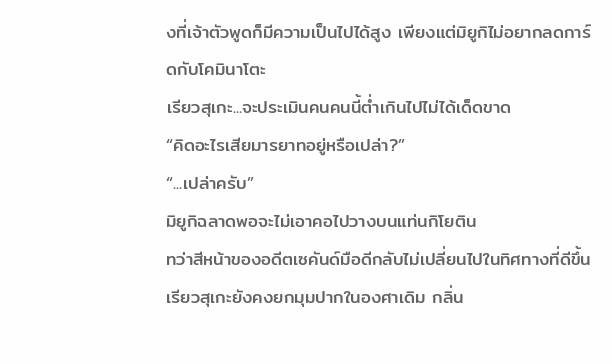งที่เจ้าตัวพูดก็มีความเป็นไปได้สูง เพียงแต่มิยูกิไม่อยากลดการ์ดกับโคมินาโตะ
เรียวสุเกะ...จะประเมินคนคนนี้ต่ำเกินไปไม่ได้เด็ดขาด
“คิดอะไรเสียมารยาทอยู่หรือเปล่า?”
“...เปล่าครับ”
มิยูกิฉลาดพอจะไม่เอาคอไปวางบนแท่นกิโยติน
ทว่าสีหน้าของอดีตเซคันด์มือดีกลับไม่เปลี่ยนไปในทิศทางที่ดีขึ้น
เรียวสุเกะยังคงยกมุมปากในองศาเดิม กลิ่น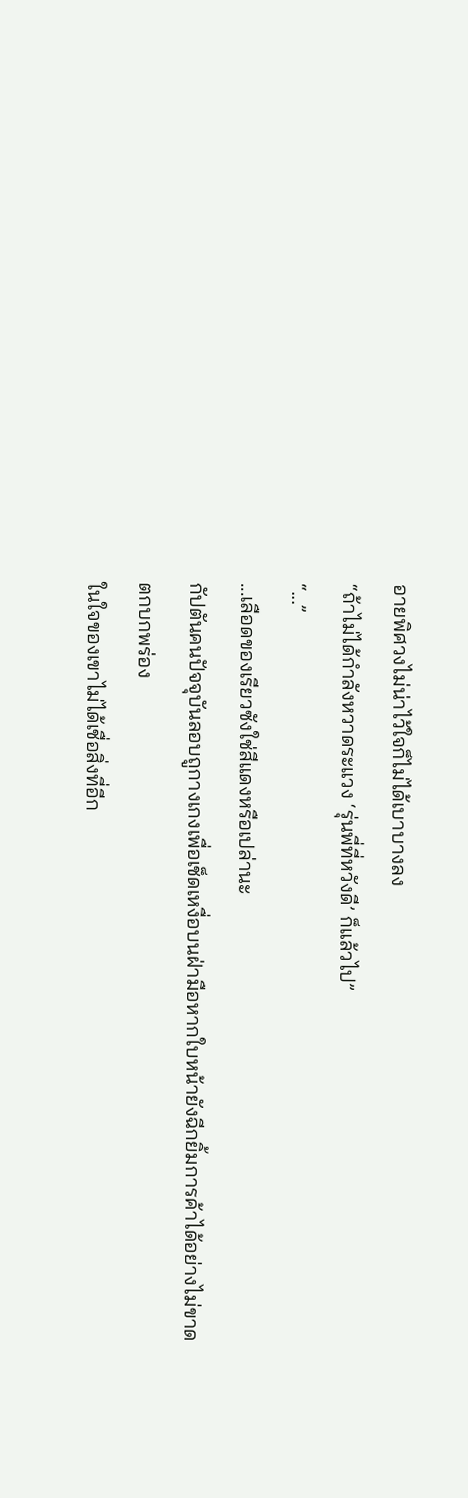อายพิศวงไม่น่าไว้ใจก็ไม่ได้เบาบางลง
“ถ้าไม่ได้กำลังหวาดระแวง ‘รุ่นพี่ที่หวังดี’ ก็แล้วไป”
“...”
...เลือดของเรียวซังใช่สีแดงหรือเปล่านะ
กัปตันคนปัจจุบันลอบถูกางเกงเพื่อเช็ดเหงื่อบนฝ่ามือหากใบหน้ายังฉีกยิ้มการค้าได้อย่างไม่ขาดตกบกพร่อง
ในใจของเขาไม่ได้เชื่อสิ่งที่อีก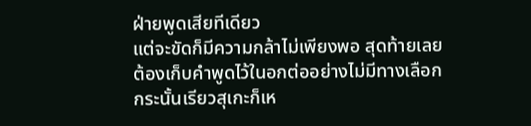ฝ่ายพูดเสียทีเดียว
แต่จะขัดก็มีความกล้าไม่เพียงพอ สุดท้ายเลยต้องเก็บคำพูดไว้ในอกต่ออย่างไม่มีทางเลือก
กระนั้นเรียวสุเกะก็เห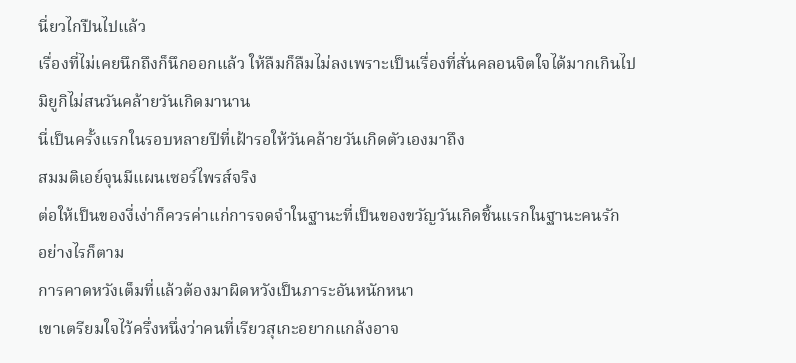นี่ยวไกปืนไปแล้ว
เรื่องที่ไม่เคยนึกถึงก็นึกออกแล้ว ให้ลืมก็ลืมไม่ลงเพราะเป็นเรื่องที่สั่นคลอนจิตใจได้มากเกินไป
มิยูกิไม่สนวันคล้ายวันเกิดมานาน
นี่เป็นครั้งแรกในรอบหลายปีที่เฝ้ารอให้วันคล้ายวันเกิดตัวเองมาถึง
สมมติเอย์จุนมีแผนเซอร์ไพรส์จริง
ต่อให้เป็นของงี่เง่าก็ควรค่าแก่การจดจำในฐานะที่เป็นของขวัญวันเกิดชิ้นแรกในฐานะคนรัก
อย่างไรก็ตาม
การคาดหวังเต็มที่แล้วต้องมาผิดหวังเป็นภาระอันหนักหนา
เขาเตรียมใจไว้ครึ่งหนึ่งว่าคนที่เรียวสุเกะอยากแกล้งอาจ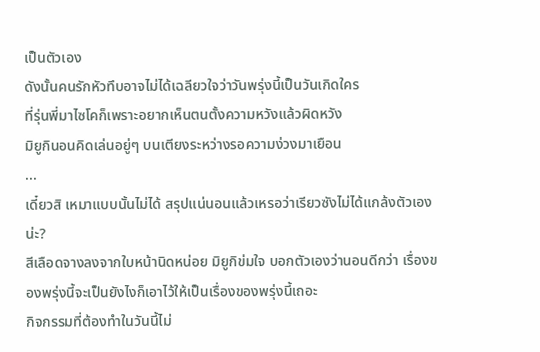เป็นตัวเอง
ดังนั้นคนรักหัวทึบอาจไม่ได้เฉลียวใจว่าวันพรุ่งนี้เป็นวันเกิดใคร
ที่รุ่นพี่มาไซโคก็เพราะอยากเห็นตนตั้งความหวังแล้วผิดหวัง
มิยูกินอนคิดเล่นอยู่ๆ บนเตียงระหว่างรอความง่วงมาเยือน
...
เดี๋ยวสิ เหมาแบบนั้นไม่ได้ สรุปแน่นอนแล้วเหรอว่าเรียวซังไม่ได้แกล้งตัวเองน่ะ?
สีเลือดจางลงจากใบหน้านิดหน่อย มิยูกิข่มใจ บอกตัวเองว่านอนดีกว่า เรื่องของพรุ่งนี้จะเป็นยังไงก็เอาไว้ให้เป็นเรื่องของพรุ่งนี้เถอะ
กิจกรรมที่ต้องทำในวันนี้ไม่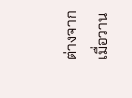ต่างจากเมื่อวาน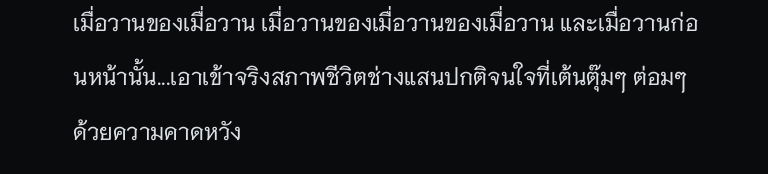เมื่อวานของเมื่อวาน เมื่อวานของเมื่อวานของเมื่อวาน และเมื่อวานก่อนหน้านั้น...เอาเข้าจริงสภาพชีวิตช่างแสนปกติจนใจที่เต้นตุ๊มๆ ต่อมๆ ด้วยความคาดหวัง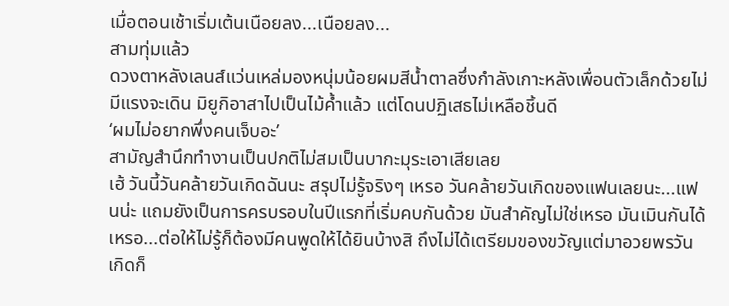เมื่อตอนเช้าเริ่มเต้นเนือยลง...เนือยลง...
สามทุ่มแล้ว
ดวงตาหลังเลนส์แว่นเหล่มองหนุ่มน้อยผมสีน้ำตาลซึ่งกำลังเกาะหลังเพื่อนตัวเล็กด้วยไม่มีแรงจะเดิน มิยูกิอาสาไปเป็นไม้ค้ำแล้ว แต่โดนปฏิเสธไม่เหลือชิ้นดี
‘ผมไม่อยากพึ่งคนเจ็บอะ’
สามัญสำนึกทำงานเป็นปกติไม่สมเป็นบากะมุระเอาเสียเลย
เฮ้ วันนี้วันคล้ายวันเกิดฉันนะ สรุปไม่รู้จริงๆ เหรอ วันคล้ายวันเกิดของแฟนเลยนะ...แฟนน่ะ แถมยังเป็นการครบรอบในปีแรกที่เริ่มคบกันด้วย มันสำคัญไม่ใช่เหรอ มันเมินกันได้เหรอ...ต่อให้ไม่รู้ก็ต้องมีคนพูดให้ได้ยินบ้างสิ ถึงไม่ได้เตรียมของขวัญแต่มาอวยพรวันเกิดก็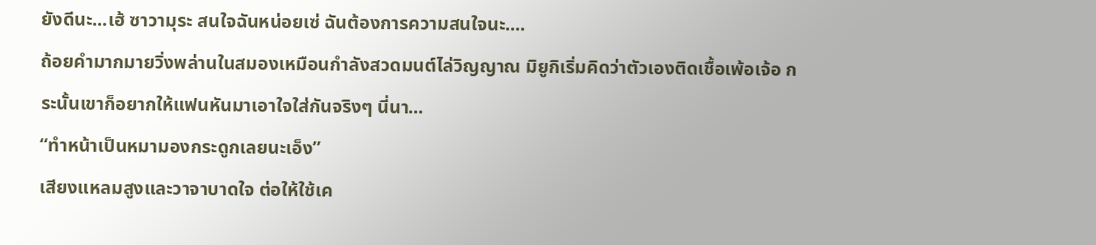ยังดีนะ...เฮ้ ซาวามุระ สนใจฉันหน่อยเซ่ ฉันต้องการความสนใจนะ....
ถ้อยคำมากมายวิ่งพล่านในสมองเหมือนกำลังสวดมนต์ไล่วิญญาณ มิยูกิเริ่มคิดว่าตัวเองติดเชื้อเพ้อเจ้อ กระนั้นเขาก็อยากให้แฟนหันมาเอาใจใส่กันจริงๆ นี่นา...
“ทำหน้าเป็นหมามองกระดูกเลยนะเอ็ง”
เสียงแหลมสูงและวาจาบาดใจ ต่อให้ใช้เค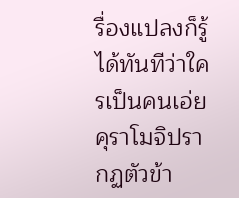รื่องแปลงก็รู้ได้ทันทีว่าใครเป็นคนเอ่ย คุราโมจิปรากฏตัวข้า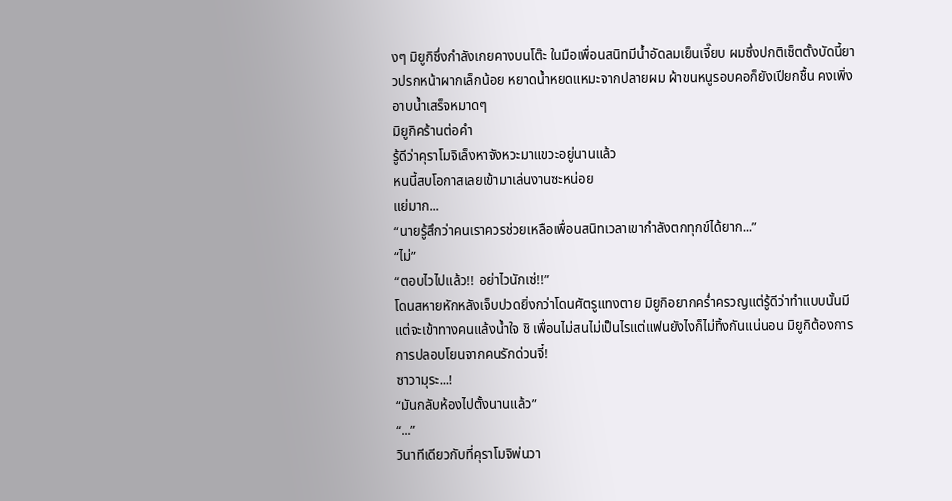งๆ มิยูกิซึ่งกำลังเกยคางบนโต๊ะ ในมือเพื่อนสนิทมีน้ำอัดลมเย็นเจี๊ยบ ผมซึ่งปกติเซ็ตตั้งบัดนี้ยาวปรกหน้าผากเล็กน้อย หยาดน้ำหยดแหมะจากปลายผม ผ้าขนหนูรอบคอก็ยังเปียกชื้น คงเพิ่งอาบน้ำเสร็จหมาดๆ
มิยูกิคร้านต่อคำ
รู้ดีว่าคุราโมจิเล็งหาจังหวะมาแขวะอยู่นานแล้ว
หนนี้สบโอกาสเลยเข้ามาเล่นงานซะหน่อย
แย่มาก...
“นายรู้สึกว่าคนเราควรช่วยเหลือเพื่อนสนิทเวลาเขากำลังตกทุกข์ได้ยาก...”
“ไม่”
“ตอบไวไปแล้ว!! อย่าไวนักเซ่!!”
โดนสหายหักหลังเจ็บปวดยิ่งกว่าโดนศัตรูแทงตาย มิยูกิอยากคร่ำครวญแต่รู้ดีว่าทำแบบนั้นมีแต่จะเข้าทางคนแล้งน้ำใจ ชิ เพื่อนไม่สนไม่เป็นไรแต่แฟนยังไงก็ไม่ทิ้งกันแน่นอน มิยูกิต้องการการปลอบโยนจากคนรักด่วนจี๋!
ซาวามุระ...!
“มันกลับห้องไปตั้งนานแล้ว”
“...”
วินาทีเดียวกับที่คุราโมจิพ่นวา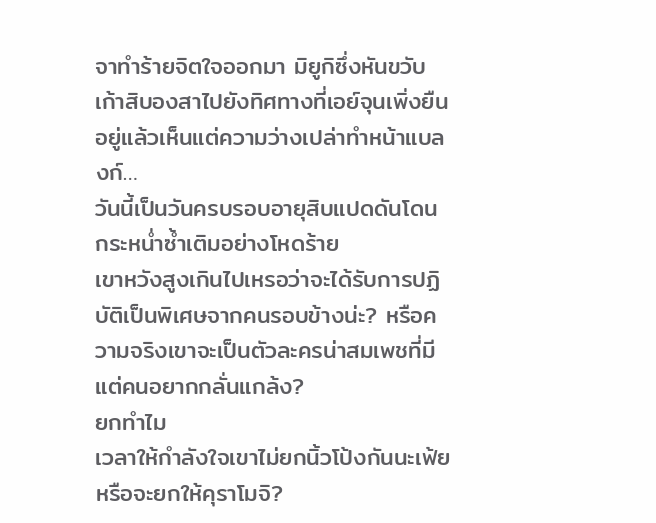จาทำร้ายจิตใจออกมา มิยูกิซึ่งหันขวับเก้าสิบองสาไปยังทิศทางที่เอย์จุนเพิ่งยืนอยู่แล้วเห็นแต่ความว่างเปล่าทำหน้าแบลงก์…
วันนี้เป็นวันครบรอบอายุสิบแปดดันโดนกระหน่ำซ้ำเติมอย่างโหดร้าย
เขาหวังสูงเกินไปเหรอว่าจะได้รับการปฏิบัติเป็นพิเศษจากคนรอบข้างน่ะ? หรือความจริงเขาจะเป็นตัวละครน่าสมเพชที่มีแต่คนอยากกลั่นแกล้ง?
ยกทำไม
เวลาให้กำลังใจเขาไม่ยกนิ้วโป้งกันนะเฟ้ย หรือจะยกให้คุราโมจิ?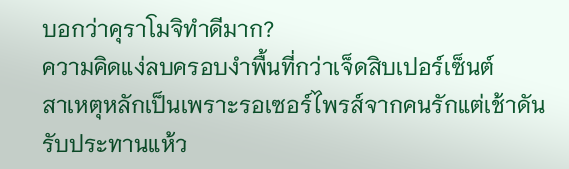บอกว่าคุราโมจิทำดีมาก?
ความคิดแง่ลบครอบงำพื้นที่กว่าเจ็ดสิบเปอร์เซ็นต์
สาเหตุหลักเป็นเพราะรอเซอร์ไพรส์จากคนรักแต่เช้าดันรับประทานแห้ว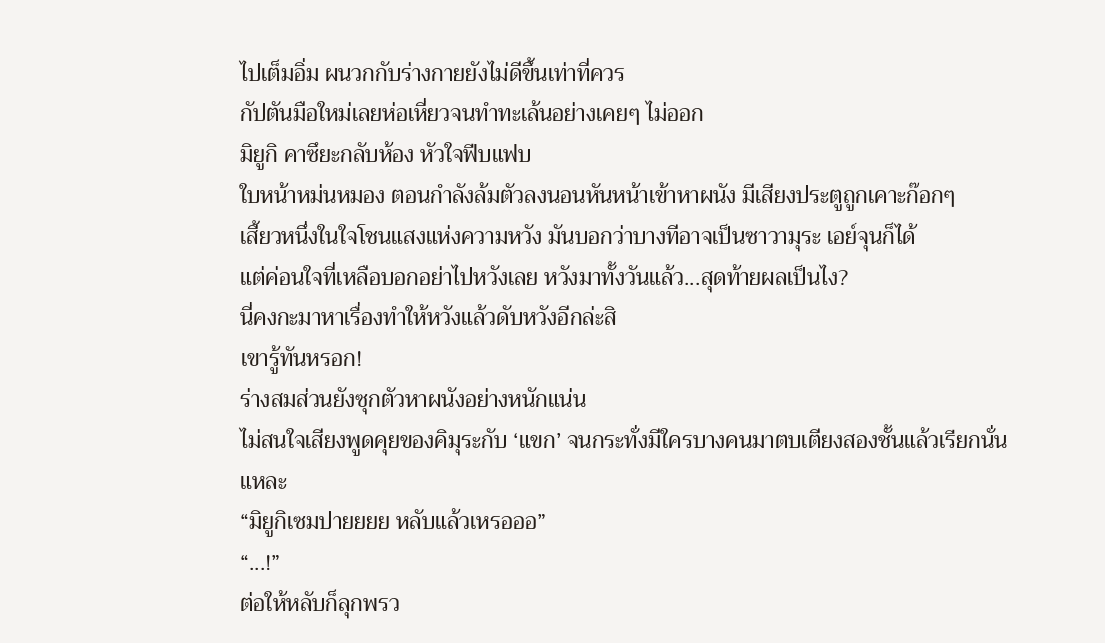ไปเต็มอิ่ม ผนวกกับร่างกายยังไม่ดีขึ้นเท่าที่ควร
กัปตันมือใหม่เลยห่อเหี่ยวจนทำทะเล้นอย่างเคยๆ ไม่ออก
มิยูกิ คาซึยะกลับห้อง หัวใจฟีบแฟบ
ใบหน้าหม่นหมอง ตอนกำลังล้มตัวลงนอนหันหน้าเข้าหาผนัง มีเสียงประตูถูกเคาะก๊อกๆ
เสี้ยวหนึ่งในใจโชนแสงแห่งความหวัง มันบอกว่าบางทีอาจเป็นซาวามุระ เอย์จุนก็ได้
แต่ค่อนใจที่เหลือบอกอย่าไปหวังเลย หวังมาทั้งวันแล้ว...สุดท้ายผลเป็นไง?
นี่คงกะมาหาเรื่องทำให้หวังแล้วดับหวังอีกล่ะสิ
เขารู้ทันหรอก!
ร่างสมส่วนยังซุกตัวหาผนังอย่างหนักแน่น
ไม่สนใจเสียงพูดคุยของคิมุระกับ ‘แขก’ จนกระทั่งมีใครบางคนมาตบเตียงสองชั้นแล้วเรียกนั่นแหละ
“มิยูกิเซมปายยยย หลับแล้วเหรอออ”
“...!”
ต่อให้หลับก็ลุกพรว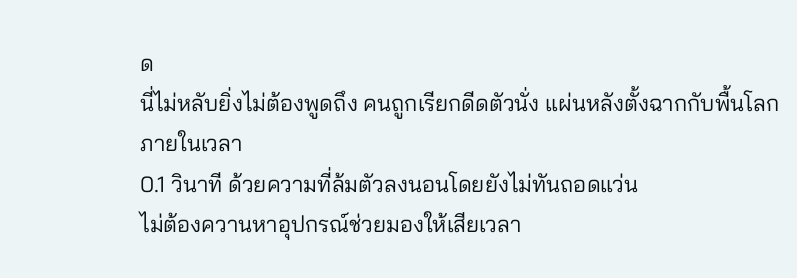ด
นี่ไม่หลับยิ่งไม่ต้องพูดถึง คนถูกเรียกดีดตัวนั่ง แผ่นหลังตั้งฉากกับพื้นโลกภายในเวลา
0.1 วินาที ด้วยความที่ล้มตัวลงนอนโดยยังไม่ทันถอดแว่น
ไม่ต้องควานหาอุปกรณ์ช่วยมองให้เสียเวลา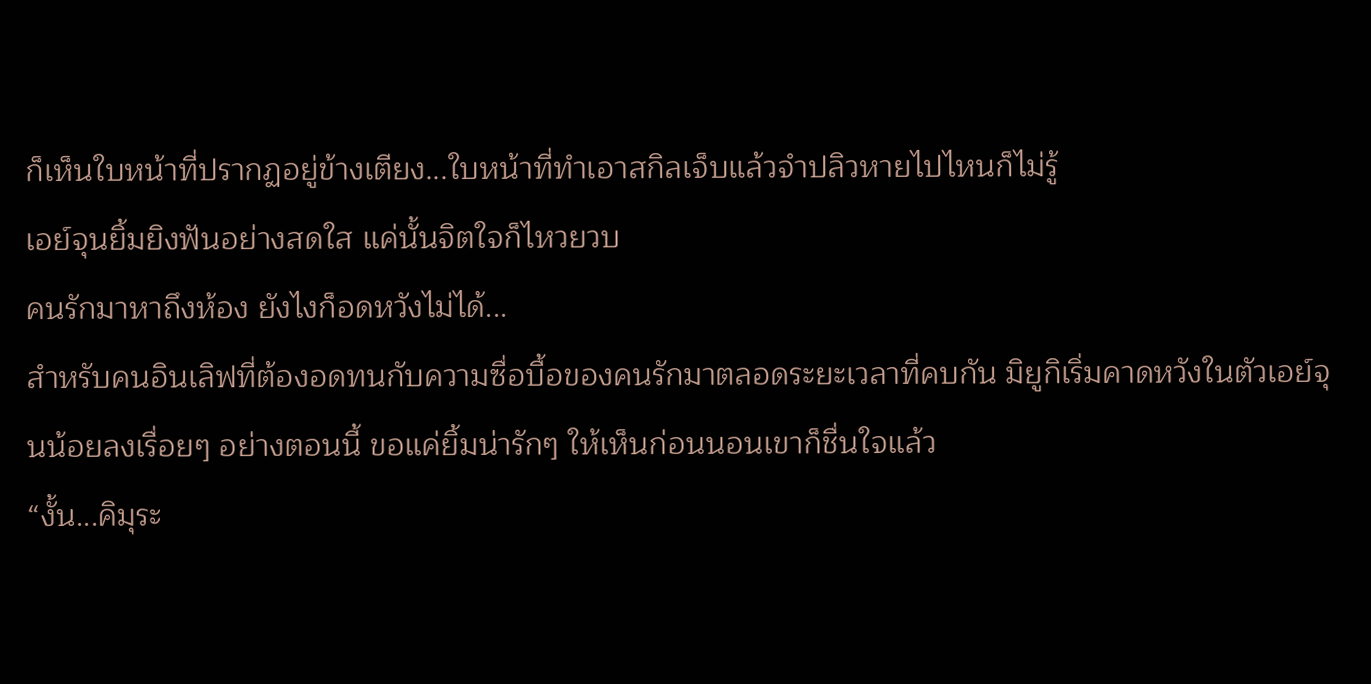ก็เห็นใบหน้าที่ปรากฏอยู่ข้างเตียง...ใบหน้าที่ทำเอาสกิลเจ็บแล้วจำปลิวหายไปไหนก็ไม่รู้
เอย์จุนยิ้มยิงฟันอย่างสดใส แค่นั้นจิตใจก็ไหวยวบ
คนรักมาหาถึงห้อง ยังไงก็อดหวังไม่ได้...
สำหรับคนอินเลิฟที่ต้องอดทนกับความซื่อบื้อของคนรักมาตลอดระยะเวลาที่คบกัน มิยูกิเริ่มคาดหวังในตัวเอย์จุนน้อยลงเรื่อยๆ อย่างตอนนี้ ขอแค่ยิ้มน่ารักๆ ให้เห็นก่อนนอนเขาก็ชื่นใจแล้ว
“งั้น...คิมุระ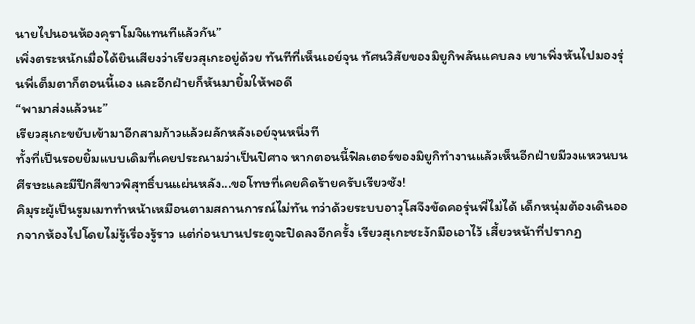นายไปนอนห้องคุราโมจิแทนทีแล้วกัน”
เพิ่งตระหนักเมื่อได้ยินเสียงว่าเรียวสุเกะอยู่ด้วย ทันทีที่เห็นเอย์จุน ทัศนวิสัยของมิยูกิพลันแคบลง เขาเพิ่งหันไปมองรุ่นพี่เต็มตาก็ตอนนี้เอง และอีกฝ่ายก็หันมายิ้มให้พอดี
“พามาส่งแล้วนะ”
เรียวสุเกะขยับเข้ามาอีกสามก้าวแล้วผลักหลังเอย์จุนหนึ่งที
ทั้งที่เป็นรอยยิ้มแบบเดิมที่เคยประณามว่าเป็นปิศาจ หากตอนนี้ฟิลเตอร์ของมิยูกิทำงานแล้วเห็นอีกฝ่ายมีวงแหวนบนศีรษะและมีปีกสีขาวพิสุทธิ์บนแผ่นหลัง...ขอโทษที่เคยคิดร้ายครับเรียวซัง!
คิมุระผู้เป็นรูมเมททำหน้าเหมือนตามสถานการณ์ไม่ทัน ทว่าด้วยระบบอาวุโสจึงขัดคอรุ่นพี่ไม่ได้ เด็กหนุ่มต้องเดินออกจากห้องไปโดยไม่รู้เรื่องรู้ราว แต่ก่อนบานประตูจะปิดลงอีกครั้ง เรียวสุเกะชะงักมือเอาไว้ เสี้ยวหน้าที่ปรากฏ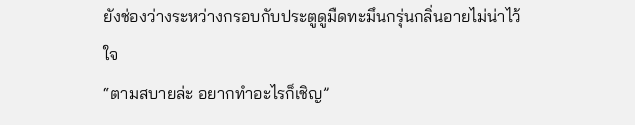ยังช่องว่างระหว่างกรอบกับประตูดูมืดทะมึนกรุ่นกลิ่นอายไม่น่าไว้ใจ
“ตามสบายล่ะ อยากทำอะไรก็เชิญ”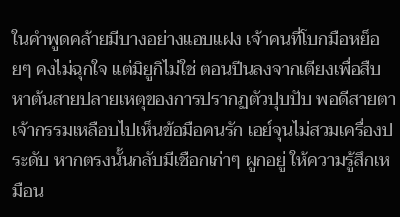ในคำพูดคล้ายมีบางอย่างแอบแฝง เจ้าคนที่โบกมือหย็อยๆ คงไม่ฉุกใจ แต่มิยูกิไม่ใช่ ตอนปีนลงจากเตียงเพื่อสืบหาต้นสายปลายเหตุของการปรากฏตัวปุบปับ พอดีสายตาเจ้ากรรมเหลือบไปเห็นข้อมือคนรัก เอย์จุนไม่สวมเครื่องประดับ หากตรงนั้นกลับมีเชือกเก่าๆ ผูกอยู่ ให้ความรู้สึกเหมือน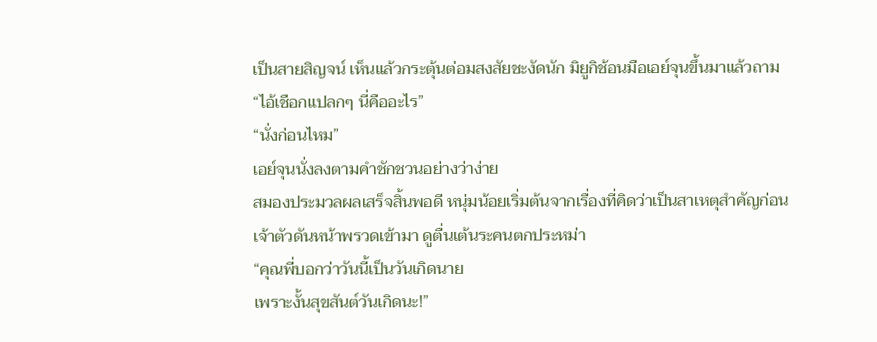เป็นสายสิญจน์ เห็นแล้วกระตุ้นต่อมสงสัยชะงัดนัก มิยูกิช้อนมือเอย์จุนขึ้นมาแล้วถาม
“ไอ้เชือกแปลกๆ นี่คืออะไร”
“นั่งก่อนไหม”
เอย์จุนนั่งลงตามคำชักชวนอย่างว่าง่าย
สมองประมวลผลเสร็จสิ้นพอดี หนุ่มน้อยเริ่มต้นจากเรื่องที่คิดว่าเป็นสาเหตุสำคัญก่อน
เจ้าตัวดันหน้าพรวดเข้ามา ดูตื่นเต้นระคนตกประหม่า
“คุณพี่บอกว่าวันนี้เป็นวันเกิดนาย
เพราะงั้นสุขสันต์วันเกิดนะ!”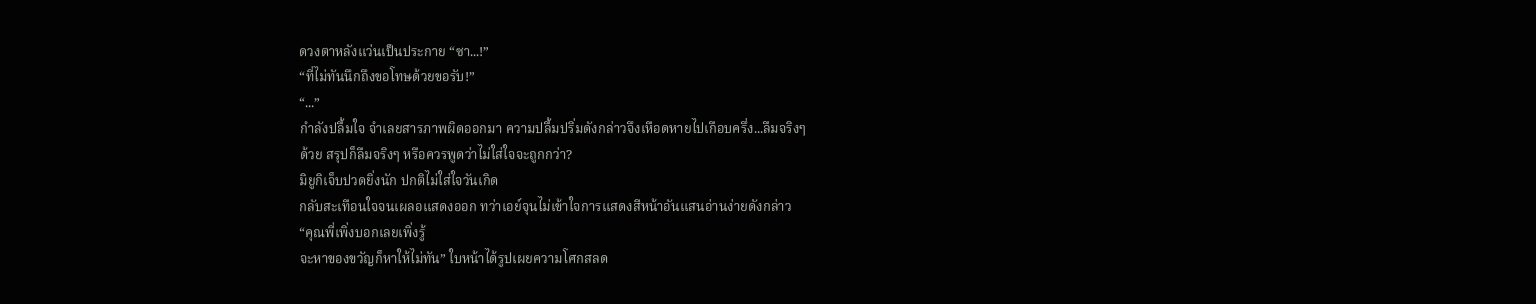ดวงตาหลังแว่นเป็นประกาย “ซา...!”
“ที่ไม่ทันนึกถึงขอโทษด้วยขอรับ!”
“...”
กำลังปลื้มใจ จำเลยสารภาพผิดออกมา ความปลื้มปริ่มดังกล่าวจึงเหือดหายไปเกือบครึ่ง...ลืมจริงๆ
ด้วย สรุปก็ลืมจริงๆ หรือควรพูดว่าไม่ใส่ใจจะถูกกว่า?
มิยูกิเจ็บปวดยิ่งนัก ปกติไม่ใส่ใจวันเกิด
กลับสะเทือนใจจนเผลอแสดงออก ทว่าเอย์จุนไม่เข้าใจการแสดงสีหน้าอันแสนอ่านง่ายดังกล่าว
“คุณพี่เพิ่งบอกเลยเพิ่งรู้
จะหาของขวัญก็หาให้ไม่ทัน” ใบหน้าได้รูปเผยความโศกสลด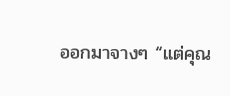ออกมาจางๆ “แต่คุณ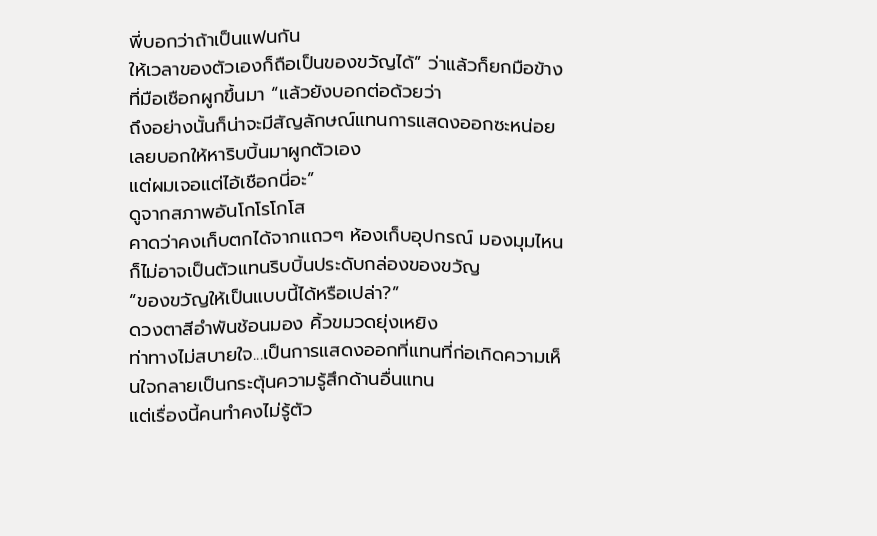พี่บอกว่าถ้าเป็นแฟนกัน
ให้เวลาของตัวเองก็ถือเป็นของขวัญได้” ว่าแล้วก็ยกมือข้างที่มือเชือกผูกขึ้นมา “แล้วยังบอกต่อด้วยว่า
ถึงอย่างนั้นก็น่าจะมีสัญลักษณ์แทนการแสดงออกซะหน่อยเลยบอกให้หาริบบิ้นมาผูกตัวเอง
แต่ผมเจอแต่ไอ้เชือกนี่อะ”
ดูจากสภาพอันโกโรโกโส
คาดว่าคงเก็บตกได้จากแถวๆ ห้องเก็บอุปกรณ์ มองมุมไหนก็ไม่อาจเป็นตัวแทนริบบิ้นประดับกล่องของขวัญ
“ของขวัญให้เป็นแบบนี้ได้หรือเปล่า?”
ดวงตาสีอำพันช้อนมอง คิ้วขมวดยุ่งเหยิง
ท่าทางไม่สบายใจ...เป็นการแสดงออกที่แทนที่ก่อเกิดความเห็นใจกลายเป็นกระตุ้นความรู้สึกด้านอื่นแทน
แต่เรื่องนี้คนทำคงไม่รู้ตัว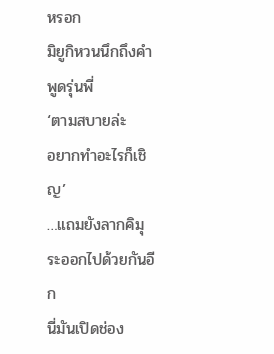หรอก
มิยูกิหวนนึกถึงคำพูดรุ่นพี่
‘ตามสบายล่ะ
อยากทำอะไรก็เชิญ’
…แถมยังลากคิมุระออกไปด้วยกันอีก
นี่มันเปิดช่อง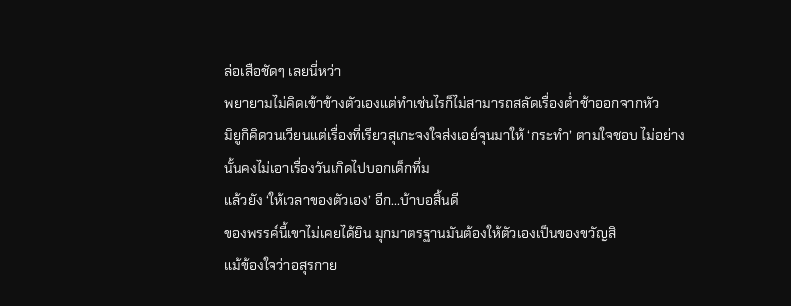ล่อเสือชัดๆ เลยนี่หว่า
พยายามไม่คิดเข้าข้างตัวเองแต่ทำเช่นไรก็ไม่สามารถสลัดเรื่องต่ำช้าออกจากหัว
มิยูกิคิดวนเวียนแต่เรื่องที่เรียวสุเกะจงใจส่งเอย์จุนมาให้ ‘กระทำ’ ตามใจชอบ ไม่อย่างนั้นคงไม่เอาเรื่องวันเกิดไปบอกเด็กทึ่ม
แล้วยัง ‘ให้เวลาของตัวเอง’ อีก...บ้าบอสิ้นดี
ของพรรค์นี้เขาไม่เคยได้ยิน มุกมาตรฐานมันต้องให้ตัวเองเป็นของขวัญสิ
แม้ข้องใจว่าอสุรกาย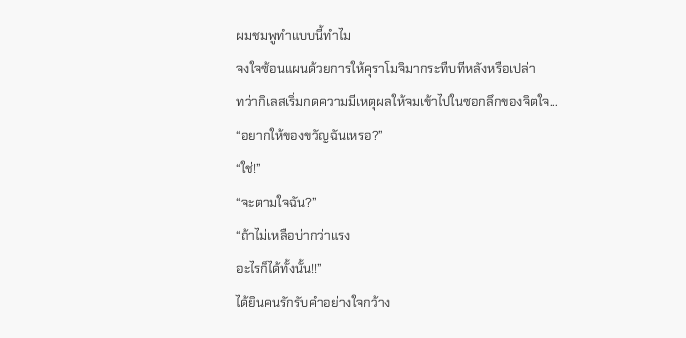ผมชมพูทำแบบนี้ทำไม
จงใจซ้อนแผนด้วยการให้คุราโมจิมากระทืบทีหลังหรือเปล่า
ทว่ากิเลสเริ่มกดความมีเหตุผลให้จมเข้าไปในซอกลึกของจิตใจ...
“อยากให้ของขวัญฉันเหรอ?”
“ใช่!”
“จะตามใจฉัน?”
“ถ้าไม่เหลือบ่ากว่าแรง
อะไรก็ได้ทั้งนั้น!!”
ได้ยินคนรักรับคำอย่างใจกว้าง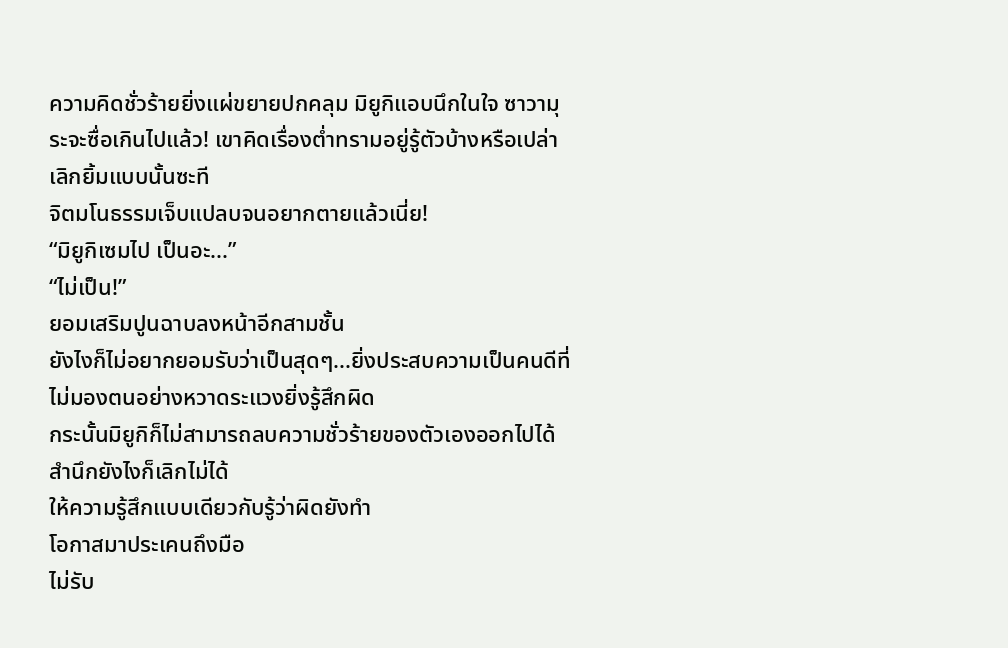ความคิดชั่วร้ายยิ่งแผ่ขยายปกคลุม มิยูกิแอบนึกในใจ ซาวามุระจะซื่อเกินไปแล้ว! เขาคิดเรื่องต่ำทรามอยู่รู้ตัวบ้างหรือเปล่า เลิกยิ้มแบบนั้นซะที
จิตมโนธรรมเจ็บแปลบจนอยากตายแล้วเนี่ย!
“มิยูกิเซมไป เป็นอะ...”
“ไม่เป็น!”
ยอมเสริมปูนฉาบลงหน้าอีกสามชั้น
ยังไงก็ไม่อยากยอมรับว่าเป็นสุดๆ...ยิ่งประสบความเป็นคนดีที่ไม่มองตนอย่างหวาดระแวงยิ่งรู้สึกผิด
กระนั้นมิยูกิก็ไม่สามารถลบความชั่วร้ายของตัวเองออกไปได้ สำนึกยังไงก็เลิกไม่ได้
ให้ความรู้สึกแบบเดียวกับรู้ว่าผิดยังทำ
โอกาสมาประเคนถึงมือ
ไม่รับ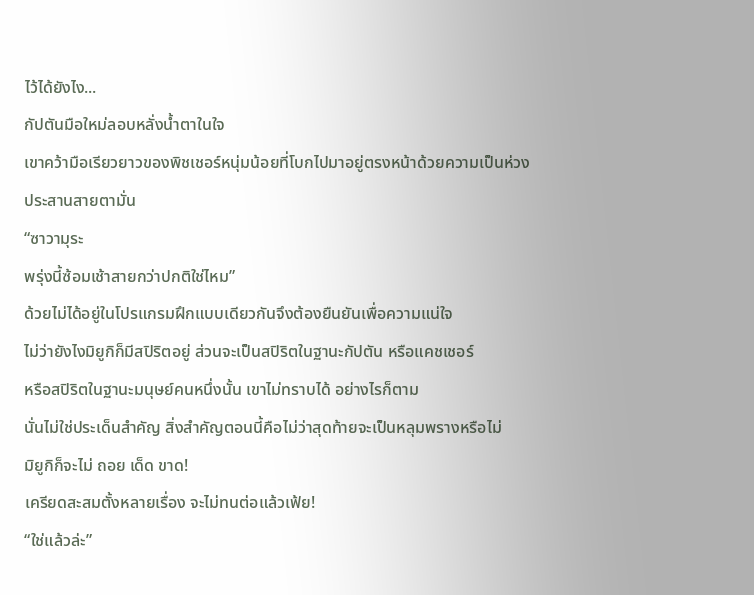ไว้ได้ยังไง...
กัปตันมือใหม่ลอบหลั่งน้ำตาในใจ
เขาคว้ามือเรียวยาวของพิชเชอร์หนุ่มน้อยที่โบกไปมาอยู่ตรงหน้าด้วยความเป็นห่วง
ประสานสายตามั่น
“ซาวามุระ
พรุ่งนี้ซ้อมเช้าสายกว่าปกติใช่ไหม”
ด้วยไม่ได้อยู่ในโปรแกรมฝึกแบบเดียวกันจึงต้องยืนยันเพื่อความแน่ใจ
ไม่ว่ายังไงมิยูกิก็มีสปิริตอยู่ ส่วนจะเป็นสปิริตในฐานะกัปตัน หรือแคชเชอร์
หรือสปิริตในฐานะมนุษย์คนหนึ่งนั้น เขาไม่ทราบได้ อย่างไรก็ตาม
นั่นไม่ใช่ประเด็นสำคัญ สิ่งสำคัญตอนนี้คือไม่ว่าสุดท้ายจะเป็นหลุมพรางหรือไม่
มิยูกิก็จะไม่ ถอย เด็ด ขาด!
เครียดสะสมตั้งหลายเรื่อง จะไม่ทนต่อแล้วเฟ้ย!
“ใช่แล้วล่ะ”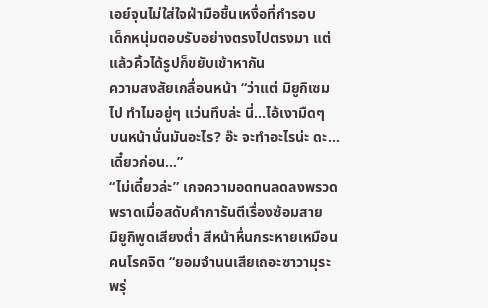เอย์จุนไม่ใส่ใจฝ่ามือชื้นเหงื่อที่กำรอบ
เด็กหนุ่มตอบรับอย่างตรงไปตรงมา แต่แล้วคิ้วได้รูปก็ขยับเข้าหากัน
ความสงสัยเกลื่อนหน้า “ว่าแต่ มิยูกิเซมไป ทำไมอยู่ๆ แว่นทึบล่ะ นี่...ไอ้เงามืดๆ
บนหน้านั่นมันอะไร? อ๊ะ จะทำอะไรน่ะ ดะ...เดี๋ยวก่อน...”
“ไม่เดี๋ยวล่ะ” เกจความอดทนลดลงพรวดพราดเมื่อสดับคำการันตีเรื่องซ้อมสาย
มิยูกิพูดเสียงต่ำ สีหน้าหื่นกระหายเหมือนคนโรคจิต “ยอมจำนนเสียเถอะซาวามุระ
พรุ่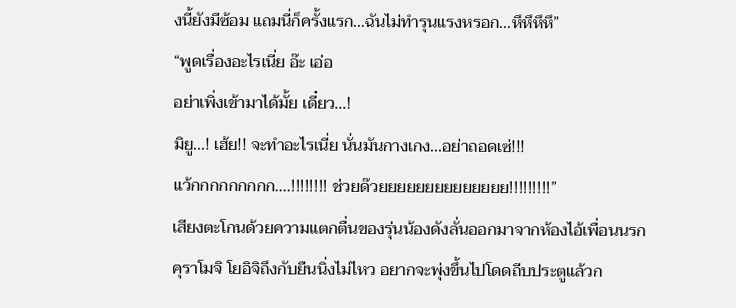งนี้ยังมีซ้อม แถมนี่ก็ครั้งแรก...ฉันไม่ทำรุนแรงหรอก...หึหึหึหึ”
“พูดเรื่องอะไรเนี่ย อ๊ะ เอ่อ
อย่าเพิ่งเข้ามาได้มั้ย เดี๋ยว...!
มิยู...! เฮ้ย!! จะทำอะไรเนี่ย นั่นมันกางเกง...อย่าถอดเซ่!!!
แว้กกกกกกกกก....!!!!!!!! ช่วยด๊วยยยยยยยยยยยยยย!!!!!!!!!”
เสียงตะโกนด้วยความแตกตื่นของรุ่นน้องดังลั่นออกมาจากห้องไอ้เพื่อนนรก
คุราโมจิ โยอิจิถึงกับยืนนิ่งไม่ไหว อยากจะพุ่งขึ้นไปโดดถีบประตูแล้วก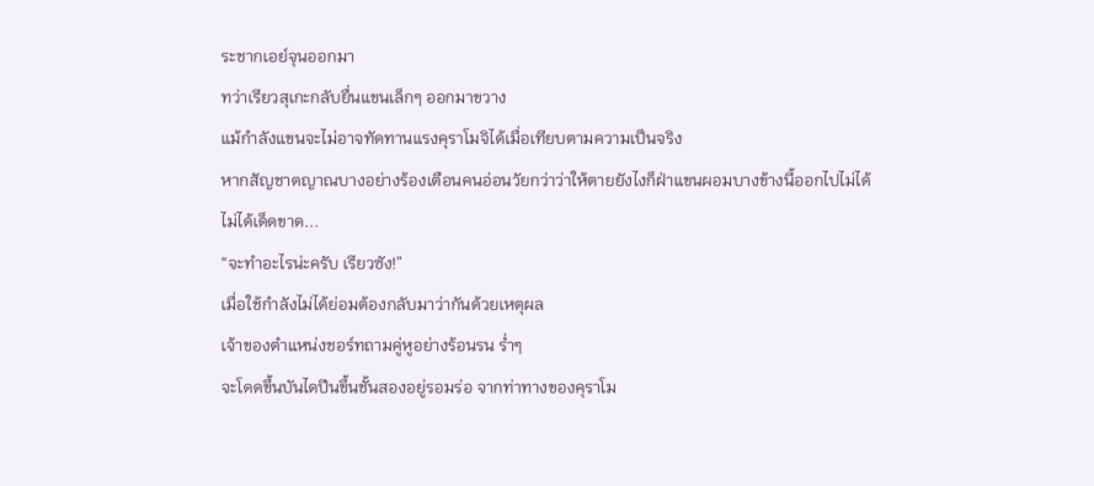ระชากเอย์จุนออกมา
ทว่าเรียวสุเกะกลับยื่นแขนเล็กๆ ออกมาขวาง
แม้กำลังแขนจะไม่อาจทัดทานแรงคุราโมจิได้เมื่อเทียบตามความเป็นจริง
หากสัญชาตญาณบางอย่างร้องเตือนคนอ่อนวัยกว่าว่าให้ตายยังไงก็ฝ่าแขนผอมบางข้างนี้ออกไปไม่ได้
ไม่ได้เด็ดขาด...
“จะทำอะไรน่ะครับ เรียวซัง!”
เมื่อใช้กำลังไม่ได้ย่อมต้องกลับมาว่ากันด้วยเหตุผล
เจ้าของตำแหน่งชอร์ทถามคู่หูอย่างร้อนรน ร่ำๆ
จะโดดขึ้นบันไดปีนขึ้นชั้นสองอยู่รอมร่อ จากท่าทางของคุราโม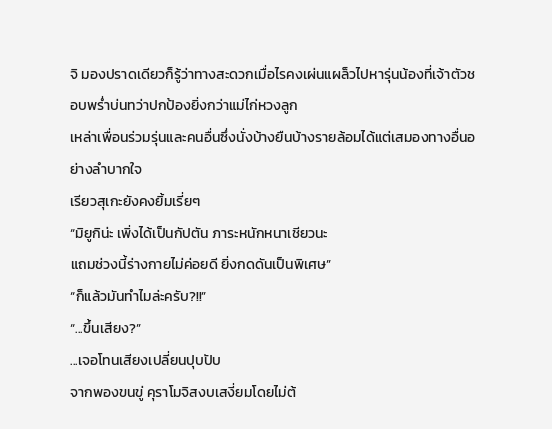จิ มองปราดเดียวก็รู้ว่าทางสะดวกเมื่อไรคงเผ่นแผล็วไปหารุ่นน้องที่เจ้าตัวชอบพร่ำบ่นทว่าปกป้องยิ่งกว่าแม่ไก่หวงลูก
เหล่าเพื่อนร่วมรุ่นและคนอื่นซึ่งนั่งบ้างยืนบ้างรายล้อมได้แต่เสมองทางอื่นอย่างลำบากใจ
เรียวสุเกะยังคงยิ้มเรี่ยๆ
“มิยูกิน่ะ เพิ่งได้เป็นกัปตัน ภาระหนักหนาเชียวนะ
แถมช่วงนี้ร่างกายไม่ค่อยดี ยิ่งกดดันเป็นพิเศษ”
“ก็แล้วมันทำไมล่ะครับ?!!”
“...ขึ้นเสียง?”
...เจอโทนเสียงเปลี่ยนปุบปับ
จากพองขนขู่ คุราโมจิสงบเสงี่ยมโดยไม่ต้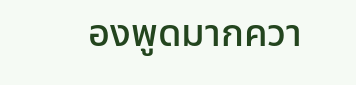องพูดมากควา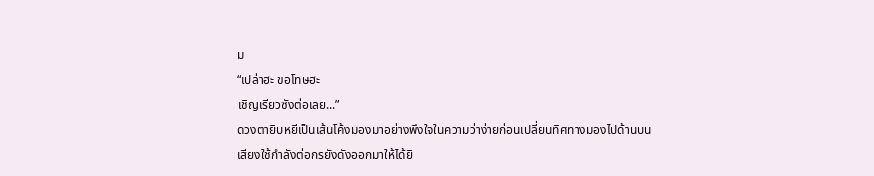ม
“เปล่าฮะ ขอโทษฮะ
เชิญเรียวซังต่อเลย...”
ดวงตายิบหยีเป็นเส้นโค้งมองมาอย่างพึงใจในความว่าง่ายก่อนเปลี่ยนทิศทางมองไปด้านบน
เสียงใช้กำลังต่อกรยังดังออกมาให้ได้ยิ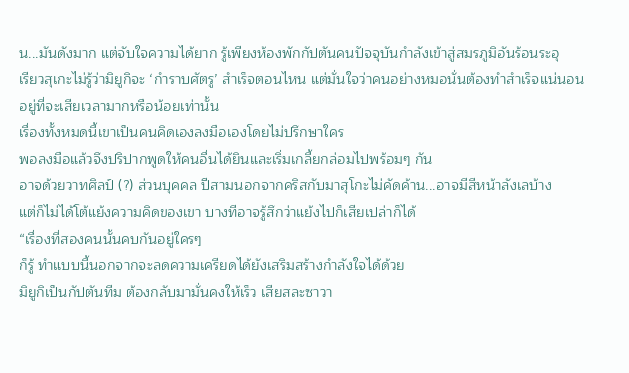น...มันดังมาก แต่จับใจความได้ยาก รู้เพียงห้องพักกัปตันคนปัจจุบันกำลังเข้าสู่สมรภูมิอันร้อนระอุ
เรียวสุเกะไม่รู้ว่ามิยูกิจะ ‘กำราบศัตรู’ สำเร็จตอนไหน แต่มั่นใจว่าคนอย่างหมอนั่นต้องทำสำเร็จแน่นอน
อยู่ที่จะเสียเวลามากหรือน้อยเท่านั้น
เรื่องทั้งหมดนี้เขาเป็นคนคิดเองลงมือเองโดยไม่ปรึกษาใคร
พอลงมือแล้วจึงปริปากพูดให้คนอื่นได้ยินและเริ่มเกลี้ยกล่อมไปพร้อมๆ กัน
อาจด้วยวาทศิลป์ (?) ส่วนบุคคล ปีสามนอกจากคริสกับมาสุโกะไม่คัดค้าน...อาจมีสีหน้าลังเลบ้าง
แต่ก็ไม่ได้โต้แย้งความคิดของเขา บางทีอาจรู้สึกว่าแย้งไปก็เสียเปล่าก็ได้
“เรื่องที่สองคนนั้นคบกันอยู่ใครๆ
ก็รู้ ทำแบบนี้นอกจากจะลดความเครียดได้ยังเสริมสร้างกำลังใจได้ด้วย
มิยูกิเป็นกัปตันทีม ต้องกลับมามั่นคงให้เร็ว เสียสละซาวา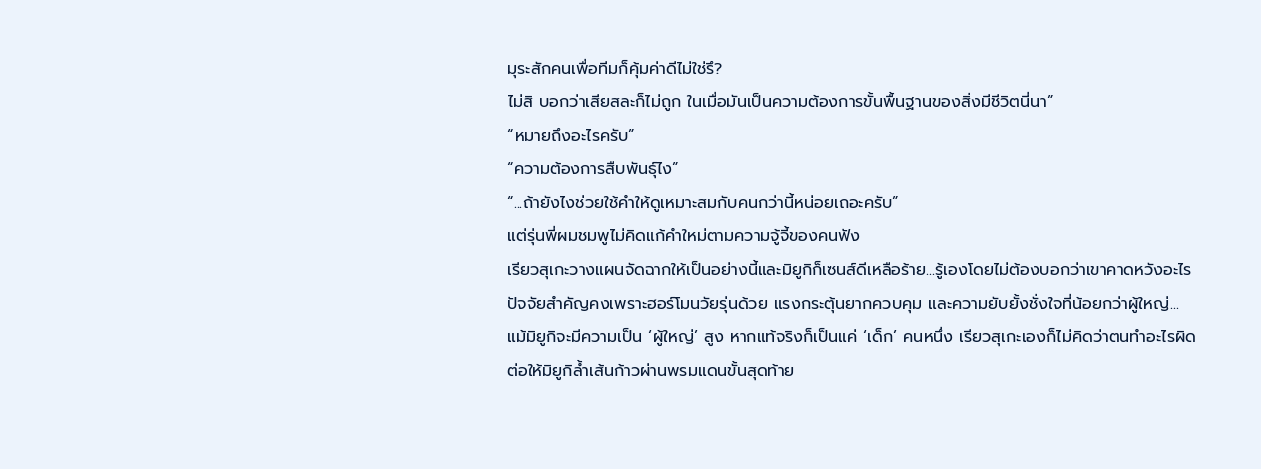มุระสักคนเพื่อทีมก็คุ้มค่าดีไม่ใช่รึ?
ไม่สิ บอกว่าเสียสละก็ไม่ถูก ในเมื่อมันเป็นความต้องการขั้นพื้นฐานของสิ่งมีชีวิตนี่นา”
“หมายถึงอะไรครับ”
“ความต้องการสืบพันธุ์ไง”
“...ถ้ายังไงช่วยใช้คำให้ดูเหมาะสมกับคนกว่านี้หน่อยเถอะครับ”
แต่รุ่นพี่ผมชมพูไม่คิดแก้คำใหม่ตามความจู้จี้ของคนฟัง
เรียวสุเกะวางแผนจัดฉากให้เป็นอย่างนี้และมิยูกิก็เซนส์ดีเหลือร้าย...รู้เองโดยไม่ต้องบอกว่าเขาคาดหวังอะไร
ปัจจัยสำคัญคงเพราะฮอร์โมนวัยรุ่นด้วย แรงกระตุ้นยากควบคุม และความยับยั้งชั่งใจที่น้อยกว่าผู้ใหญ่...
แม้มิยูกิจะมีความเป็น ‘ผู้ใหญ่’ สูง หากแท้จริงก็เป็นแค่ ‘เด็ก’ คนหนึ่ง เรียวสุเกะเองก็ไม่คิดว่าตนทำอะไรผิด
ต่อให้มิยูกิล้ำเส้นก้าวผ่านพรมแดนขั้นสุดท้าย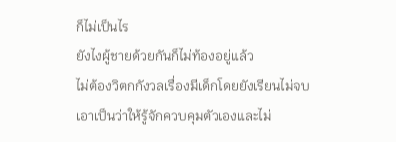ก็ไม่เป็นไร
ยังไงผู้ชายด้วยกันก็ไม่ท้องอยู่แล้ว
ไม่ต้องวิตกกังวลเรื่องมีเด็กโดยยังเรียนไม่จบ
เอาเป็นว่าให้รู้จักควบคุมตัวเองและไม่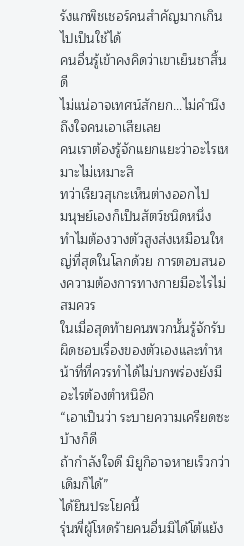รังแกพิชเชอร์คนสำคัญมากเกินไปเป็นใช้ได้
คนอื่นรู้เข้าคงคิดว่าเขาเย็นชาสิ้นดี
ไม่แน่อาจเทศน์สักยก...ไม่คำนึงถึงใจคนเอาเสียเลย
คนเราต้องรู้จักแยกแยะว่าอะไรเหมาะไม่เหมาะสิ
ทว่าเรียวสุเกะเห็นต่างออกไป
มนุษย์เองก็เป็นสัตว์ชนิดหนึ่ง
ทำไมต้องวางตัวสูงส่งเหมือนใหญ่ที่สุดในโลกด้วย การตอบสนองความต้องการทางกายมีอะไรไม่สมควร
ในเมื่อสุดท้ายคนพวกนั้นรู้จักรับผิดชอบเรื่องของตัวเองและทำหน้าที่ที่ควรทำได้ไม่บกพร่องยังมีอะไรต้องตำหนิอีก
“เอาเป็นว่า ระบายความเครียดซะบ้างก็ดี
ถ้ากำลังใจดี มิยูกิอาจหายเร็วกว่าเดิมก็ได้”
ได้ยินประโยคนี้
รุ่นพี่ผู้โหดร้ายคนอื่นมิได้โต้แย้ง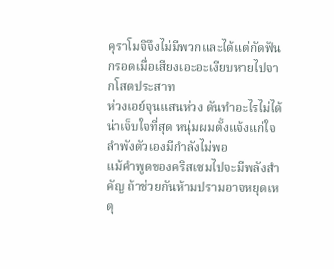คุราโมจิจึงไม่มีพวกและได้แต่กัดฟันกรอดเมื่อเสียงเอะอะเงียบหายไปจากโสตประสาท
ห่วงเอย์จุนแสนห่วง ดันทำอะไรไม่ได้
น่าเจ็บใจที่สุด หนุ่มผมตั้งแจ้งแก่ใจ ลำพังตัวเองมีกำลังไม่พอ
แม้คำพูดของคริสเซมไปจะมีพลังสำคัญ ถ้าช่วยกันห้ามปรามอาจหยุดเหตุ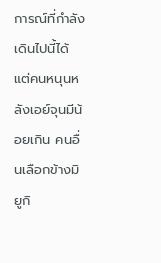การณ์ที่กำลังเดินไปนี้ได้
แต่คนหนุนหลังเอย์จุนมีน้อยเกิน คนอื่นเลือกข้างมิยูกิ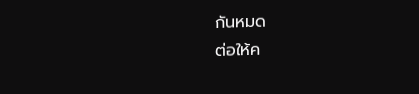กันหมด
ต่อให้ค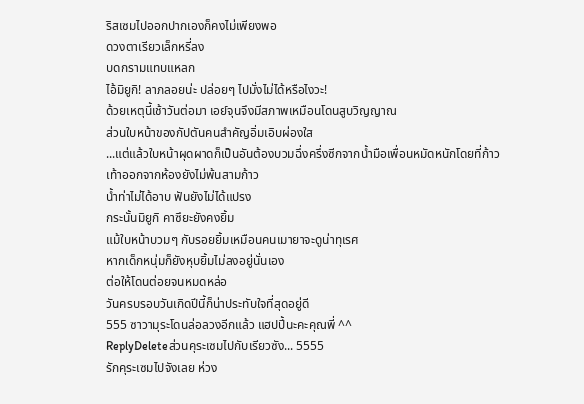ริสเซมไปออกปากเองก็คงไม่เพียงพอ
ดวงตาเรียวเล็กหรี่ลง
บดกรามแทบแหลก
ไอ้มิยูกิ! ลาภลอยน่ะ ปล่อยๆ ไปมั่งไม่ได้หรือไงวะ!
ด้วยเหตุนี้เช้าวันต่อมา เอย์จุนจึงมีสภาพเหมือนโดนสูบวิญญาณ
ส่วนใบหน้าของกัปตันคนสำคัญอิ่มเอิบผ่องใส
...แต่แล้วใบหน้าผุดผาดก็เป็นอันต้องบวมฉึ่งครึ่งซีกจากน้ำมือเพื่อนหมัดหนักโดยที่ก้าวเท้าออกจากห้องยังไม่พ้นสามก้าว
น้ำท่าไม่ได้อาบ ฟันยังไม่ได้แปรง
กระนั้นมิยูกิ คาซึยะยังคงยิ้ม
แม้ใบหน้าบวมๆ กับรอยยิ้มเหมือนคนเมายาจะดูน่าทุเรศ
หากเด็กหนุ่มก็ยังหุบยิ้มไม่ลงอยู่นั่นเอง
ต่อให้โดนต่อยจนหมดหล่อ
วันครบรอบวันเกิดปีนี้ก็น่าประทับใจที่สุดอยู่ดี
555 ซาวามุระโดนล่อลวงอีกแล้ว แฮปปี้นะคะคุณพี่ ^^
ReplyDeleteส่วนคุระเซมไปกับเรียวซัง... 5555
รักคุระเซมไปจังเลย ห่วง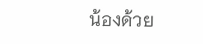น้องด้วย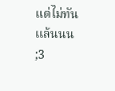แต่ไม่ทันเเล้นนน ;3